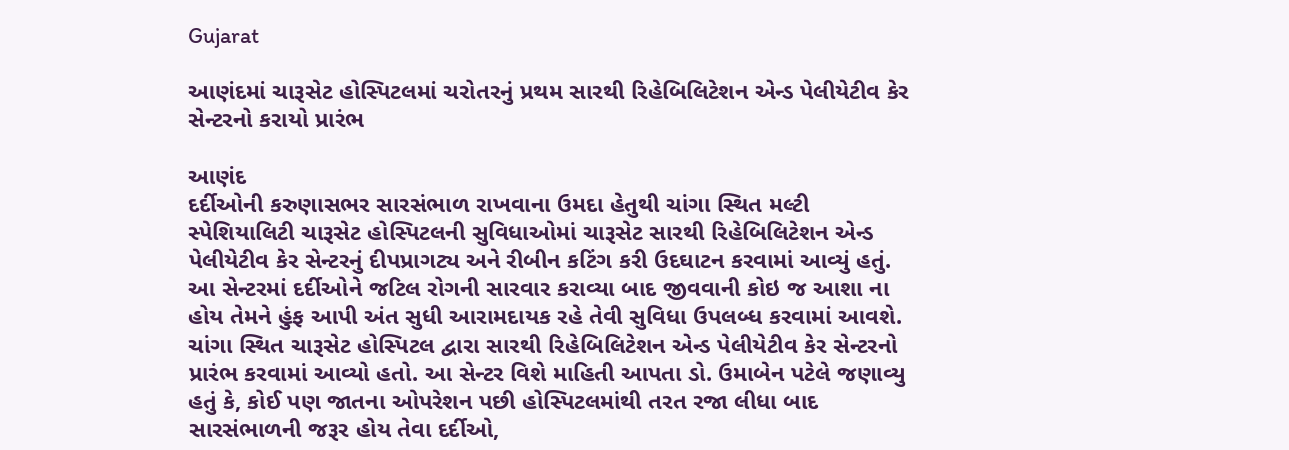Gujarat

આણંદમાં ચારૂસેટ હોસ્પિટલમાં ચરોતરનું પ્રથમ સારથી રિહેબિલિટેશન એન્ડ પેલીયેટીવ કેર સેન્ટરનો કરાયો પ્રારંભ

આણંદ
દર્દીઓની કરુણાસભર સારસંભાળ રાખવાના ઉમદા હેતુથી ચાંગા સ્થિત મલ્ટી સ્પેશિયાલિટી ચારૂસેટ હોસ્પિટલની સુવિધાઓમાં ચારૂસેટ સારથી રિહેબિલિટેશન એન્ડ પેલીયેટીવ કેર સેન્ટરનું દીપપ્રાગટ્ય અને રીબીન કટિંગ કરી ઉદઘાટન કરવામાં આવ્યું હતું. આ સેન્ટરમાં દર્દીઓને જટિલ રોગની સારવાર કરાવ્યા બાદ જીવવાની કોઇ જ આશા ના હોય તેમને હુંફ આપી અંત સુધી આરામદાયક રહે તેવી સુવિધા ઉપલબ્ધ કરવામાં આવશે. ચાંગા સ્થિત ચારૂસેટ હોસ્પિટલ દ્વારા સારથી રિહેબિલિટેશન એન્ડ પેલીયેટીવ કેર સેન્ટરનો પ્રારંભ કરવામાં આવ્યો હતો. આ સેન્ટર વિશે માહિતી આપતા ડો. ઉમાબેન પટેલે જણાવ્યુ હતું કે, કોઈ પણ જાતના ઓપરેશન પછી હોસ્પિટલમાંથી તરત રજા લીધા બાદ સારસંભાળની જરૂર હોય તેવા દર્દીઓ,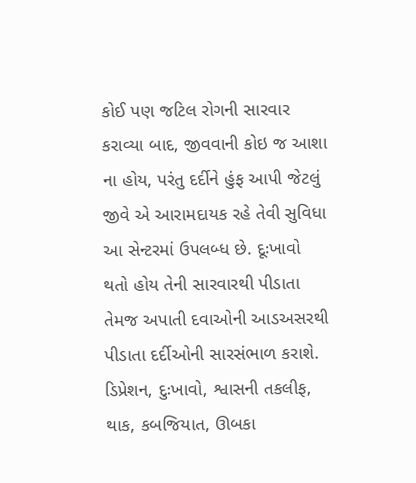કોઈ પણ જટિલ રોગની સારવાર કરાવ્યા બાદ, જીવવાની કોઇ જ આશા ના હોય, પરંતુ દર્દીને હુંફ આપી જેટલું જીવે એ આરામદાયક રહે તેવી સુવિધા આ સેન્ટરમાં ઉપલબ્ધ છે. દૂઃખાવો થતો હોય તેની સારવારથી પીડાતા તેમજ અપાતી દવાઓની આડઅસરથી પીડાતા દર્દીઓની સારસંભાળ કરાશે. ડિપ્રેશન, દુઃખાવો, શ્વાસની તકલીફ, થાક, કબજિયાત, ઊબકા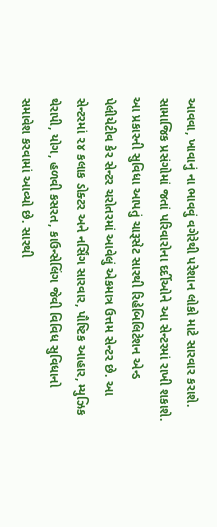આવવા, ખાવાનું ના ભાવવું વગેરેથી પરેશાન લોકો માટે સારવાર કરાશે. સામાજિક પ્રસંગોમાં જતાં પરિવારોના દર્દીઓને આ સેન્ટરમાં રાખી શકાશે. આ પ્રકારની સુવિધા આપતું ચારૂસેટ સારથી રિહેબિલિટેશન એન્ડ પેલીયેટીવ કેર સેન્ટર ચરોતરમાં આવેલું એકમાત્ર ઉત્તમ સેન્ટર છે. આ સેન્ટરમાં ૨૪ કલાક ડોક્ટર અને નર્સિંગ સારવાર, પૌષ્ટિક આહાર, મ્યુઝિક થેરાપી, યોગ, હળવી કસરત, કાઉન્સેલિંગ જેવી વિવિધ સુવિધાનો સમાવેશ કરવામાં આવ્યો છે. સારથી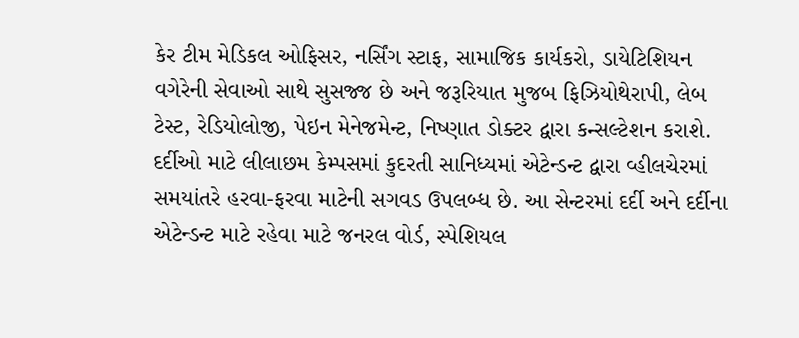કેર ટીમ મેડિકલ ઓફિસર, નર્સિંગ સ્ટાફ, સામાજિક કાર્યકરો, ડાયેટિશિયન વગેરેની સેવાઓ સાથે સુસજ્જ છે અને જરૂરિયાત મુજબ ફિઝિયોથેરાપી, લેબ ટેસ્ટ, રેડિયોલોજી, પેઇન મેનેજમેન્ટ, નિષ્ણાત ડોક્ટર દ્વારા કન્સલ્ટેશન કરાશે. દર્દીઓ માટે લીલાછમ કેમ્પસમાં કુદરતી સાનિધ્યમાં એટેન્ડન્ટ દ્વારા વ્હીલચેરમાં સમયાંતરે હરવા-ફરવા માટેની સગવડ ઉપલબ્ધ છે. આ સેન્ટરમાં દર્દી અને દર્દીના એટેન્ડન્ટ માટે રહેવા માટે જનરલ વોર્ડ, સ્પેશિયલ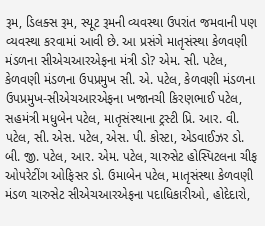રૂમ, ડિલક્સ રૂમ, સ્યૂટ રૂમની વ્યવસ્થા ઉપરાંત જમવાની પણ વ્યવસ્થા કરવામાં આવી છે. આ પ્રસંગે માતૃસંસ્થા કેળવણી મંડળના સીએચઆરએફના મંત્રી ડો? એમ. સી. પટેલ, કેળવણી મંડળના ઉપપ્રમુખ સી. એ. પટેલ, કેળવણી મંડળના ઉપપ્રમુખ-સીએચઆરએફના ખજાનચી કિરણભાઈ પટેલ, સહમંત્રી મધુબેન પટેલ, માતૃસંસ્થાના ટ્રસ્ટી પ્રિ. આર. વી. પટેલ, સી. એસ. પટેલ, એસ. પી. કોસ્ટા, એડવાઈઝર ડો. બી. જી. પટેલ, આર. એમ. પટેલ, ચારુસેટ હોસ્પિટલના ચીફ ઓપરેટીંગ ઓફિસર ડો. ઉમાબેન પટેલ, માતૃસંસ્થા કેળવણી મંડળ ચારુસેટ સીએચઆરએફના પદાધિકારીઓ, હોદેદારો,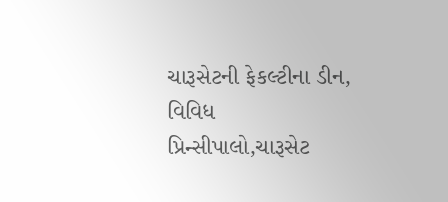ચારૂસેટની ફેકલ્ટીના ડીન, વિવિધ પ્રિન્સીપાલો,ચારૂસેટ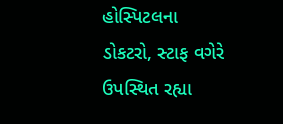હોસ્પિટલના ડોકટરો, સ્ટાફ વગેરે ઉપસ્થિત રહ્યા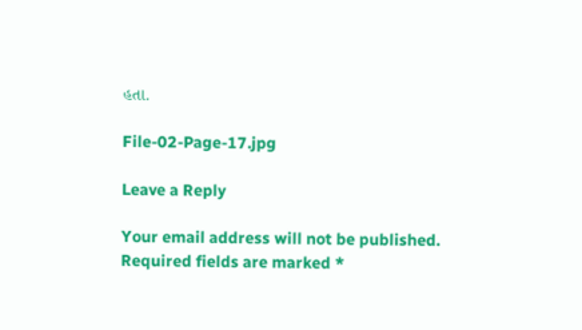હતા.

File-02-Page-17.jpg

Leave a Reply

Your email address will not be published. Required fields are marked *